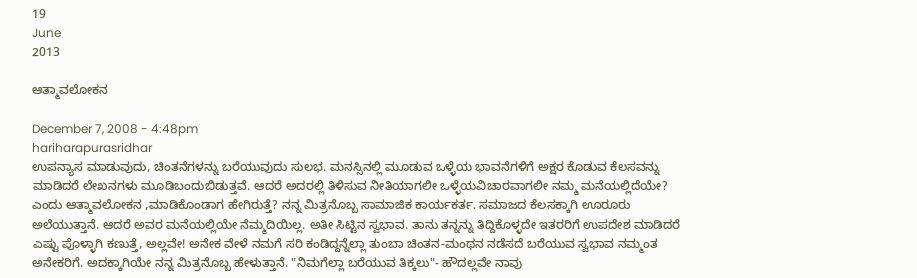19
June
2013

ಆತ್ಮಾವಲೋಕನ

December 7, 2008 - 4:48pm
hariharapurasridhar
ಉಪನ್ಯಾಸ ಮಾಡುವುದು, ಚಿಂತನೆಗಳನ್ನು ಬರೆಯುವುದು ಸುಲಭ. ಮನಸ್ಸಿನಲ್ಲಿ ಮೂಡುವ ಒಳ್ಳೆಯ ಭಾವನೆಗಳಿಗೆ ಅಕ್ಷರ ಕೊಡುವ ಕೆಲಸವನ್ನು ಮಾಡಿದರೆ ಲೇಖನಗಳು ಮೂಡಿಬಂದುಬಿಡುತ್ತವೆ. ಆದರೆ ಅದರಲ್ಲಿ ತಿಳಿಸುವ ನೀತಿಯಾಗಲೀ ಒಳ್ಳೆಯವಿಚಾರವಾಗಲೀ ನಮ್ಮ ಮನೆಯಲ್ಲಿದೆಯೇ? ಎಂದು ಆತ್ಮಾವಲೋಕನ ,ಮಾಡಿಕೊಂಡಾಗ ಹೇಗಿರುತ್ತೆ? ನನ್ನ ಮಿತ್ರನೊಬ್ಬ ಸಾಮಾಜಿಕ ಕಾರ್ಯಕರ್ತ. ಸಮಾಜದ ಕೆಲಸಕ್ಕಾಗಿ ಊರೂರು ಅಲೆಯುತ್ತಾನೆ. ಆದರೆ ಅವರ ಮನೆಯಲ್ಲಿಯೇ ನೆಮ್ಮದಿಯಿಲ್ಲ. ಅತೀ ಸಿಟ್ಟಿನ ಸ್ವಭಾವ. ತಾನು ತನ್ನನ್ನು ತಿದ್ದಿಕೊಳ್ಳದೇ ಇತರರಿಗೆ ಉಪದೇಶ ಮಾಡಿದರೆ ಎಷ್ಟು ಪೊಳ್ಳಾಗಿ ಕಣುತ್ತೆ, ಅಲ್ಲವೇ! ಅನೇಕ ವೇಳೆ ನಮಗೆ ಸರಿ ಕಂಡಿದ್ದನ್ನೆಲ್ಲಾ ತುಂಬಾ ಚಿಂತನ-ಮಂಥನ ನಡೆಸದೆ ಬರೆಯುವ ಸ್ವಭಾವ ನಮ್ಮಂತ ಅನೇಕರಿಗೆ. ಅದಕ್ಕಾಗಿಯೇ ನನ್ನ ಮಿತ್ರನೊಬ್ಬ ಹೇಳುತ್ತಾನೆ. "ನಿಮಗೆಲ್ಲಾ ಬರೆಯುವ ತಿಕ್ಕಲು"- ಹೌದಲ್ಲವೇ ನಾವು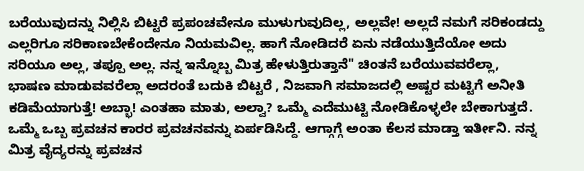ಬರೆಯುವುದನ್ನು ನಿಲ್ಲಿಸಿ ಬಿಟ್ಟರೆ ಪ್ರಪಂಚವೇನೂ ಮುಳುಗುವುದಿಲ್ಲ, ಅಲ್ಲವೇ! ಅಲ್ಲದೆ ನಮಗೆ ಸರಿಕಂಡದ್ದು ಎಲ್ಲರಿಗೂ ಸರಿಕಾಣಬೇಕೆಂದೇನೂ ನಿಯಮವಿಲ್ಲ. ಹಾಗೆ ನೋಡಿದರೆ ಏನು ನಡೆಯುತ್ತಿದೆಯೋ ಅದು ಸರಿಯೂ ಅಲ್ಲ, ತಪ್ಪೂ ಅಲ್ಲ. ನನ್ನ ಇನ್ನೊಬ್ಬ ಮಿತ್ರ ಹೇಳುತ್ತಿರುತ್ತಾನೆ" ಚಿಂತನೆ ಬರೆಯುವವರೆಲ್ಲಾ, ಭಾಷಣ ಮಾಡುವವರೆಲ್ಲಾ ಅದರಂತೆ ಬದುಕಿ ಬಿಟ್ಟರೆ , ನಿಜವಾಗಿ ಸಮಾಜದಲ್ಲಿ ಅಷ್ಟರ ಮಟ್ಟಿಗೆ ಅನೀತಿ ಕಡಿಮೆಯಾಗುತ್ತೆ! ಅಬ್ಭಾ! ಎಂತಹಾ ಮಾತು, ಅಲ್ವಾ? ಒಮ್ಮೆ ಎದೆಮುಟ್ಟಿ ನೋಡಿಕೊಳ್ಳಲೇ ಬೇಕಾಗುತ್ತದೆ. ಒಮ್ಮೆ ಒಬ್ಬ ಪ್ರವಚನ ಕಾರರ ಪ್ರವಚನವನ್ನು ಏರ್ಪಡಿಸಿದ್ದೆ. ಆಗ್ಗಾಗ್ಗೆ ಅಂತಾ ಕೆಲಸ ಮಾಡ್ತಾ ಇರ್ತೀನಿ. ನನ್ನ ಮಿತ್ರ ವೈದ್ಯರನ್ನು ಪ್ರವಚನ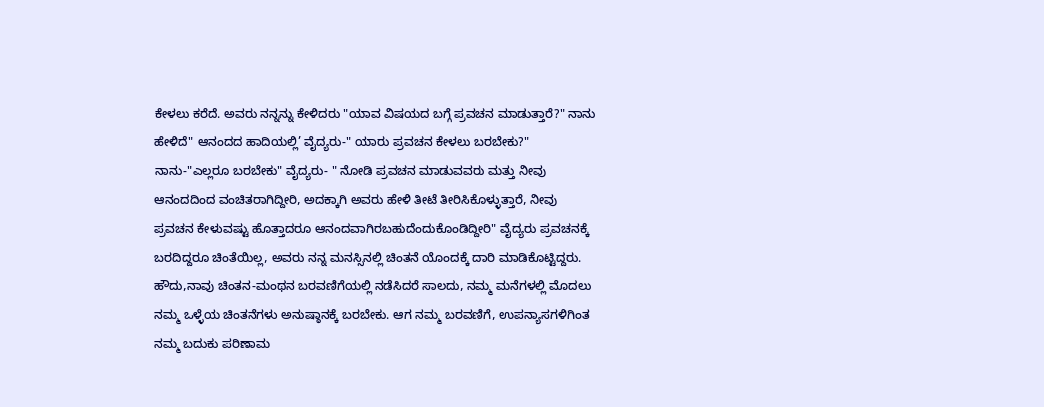ಕೇಳಲು ಕರೆದೆ. ಅವರು ನನ್ನನ್ನು ಕೇಳಿದರು "ಯಾವ ವಿಷಯದ ಬಗ್ಗೆ ಪ್ರವಚನ ಮಾಡುತ್ತಾರೆ?" ನಾನು ಹೇಳಿದೆ" ಆನಂದದ ಹಾದಿಯಲ್ಲಿ’ ವೈದ್ಯರು-" ಯಾರು ಪ್ರವಚನ ಕೇಳಲು ಬರಬೇಕು?" ನಾನು-"ಎಲ್ಲರೂ ಬರಬೇಕು" ವೈದ್ಯರು- " ನೋಡಿ ಪ್ರವಚನ ಮಾಡುವವರು ಮತ್ತು ನೀವು ಆನಂದದಿಂದ ವಂಚಿತರಾಗಿದ್ದೀರಿ, ಅದಕ್ಕಾಗಿ ಅವರು ಹೇಳಿ ತೀಟೆ ತೀರಿಸಿಕೊಳ್ಳುತ್ತಾರೆ, ನೀವು ಪ್ರವಚನ ಕೇಳುವಷ್ಟು ಹೊತ್ತಾದರೂ ಆನಂದವಾಗಿರಬಹುದೆಂದುಕೊಂಡಿದ್ದೀರಿ" ವೈದ್ಯರು ಪ್ರವಚನಕ್ಕೆ ಬರದಿದ್ದರೂ ಚಿಂತೆಯಿಲ್ಲ, ಅವರು ನನ್ನ ಮನಸ್ಸಿನಲ್ಲಿ ಚಿಂತನೆ ಯೊಂದಕ್ಕೆ ದಾರಿ ಮಾಡಿಕೊಟ್ಟಿದ್ದರು. ಹೌದು,ನಾವು ಚಿಂತನ-ಮಂಥನ ಬರವಣಿಗೆಯಲ್ಲಿ ನಡೆಸಿದರೆ ಸಾಲದು, ನಮ್ಮ ಮನೆಗಳಲ್ಲಿ ಮೊದಲು ನಮ್ಮ ಒಳ್ಳೆಯ ಚಿಂತನೆಗಳು ಅನುಷ್ಠಾನಕ್ಕೆ ಬರಬೇಕು. ಆಗ ನಮ್ಮ ಬರವಣಿಗೆ, ಉಪನ್ಯಾಸಗಳಿಗಿಂತ ನಮ್ಮ ಬದುಕು ಪರಿಣಾಮ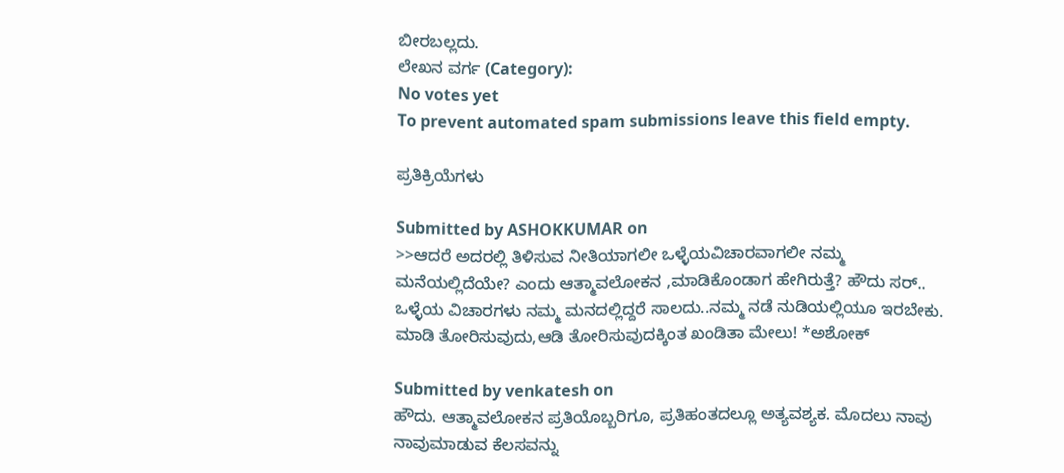ಬೀರಬಲ್ಲದು.
ಲೇಖನ ವರ್ಗ (Category):
No votes yet
To prevent automated spam submissions leave this field empty.

ಪ್ರತಿಕ್ರಿಯೆಗಳು

Submitted by ASHOKKUMAR on
>>ಆದರೆ ಅದರಲ್ಲಿ ತಿಳಿಸುವ ನೀತಿಯಾಗಲೀ ಒಳ್ಳೆಯವಿಚಾರವಾಗಲೀ ನಮ್ಮ ಮನೆಯಲ್ಲಿದೆಯೇ? ಎಂದು ಆತ್ಮಾವಲೋಕನ ,ಮಾಡಿಕೊಂಡಾಗ ಹೇಗಿರುತ್ತೆ? ಹೌದು ಸರ್.. ಒಳ್ಳೆಯ ವಿಚಾರಗಳು ನಮ್ಮ ಮನದಲ್ಲಿದ್ದರೆ ಸಾಲದು..ನಮ್ಮ ನಡೆ ನುಡಿಯಲ್ಲಿಯೂ ಇರಬೇಕು. ಮಾಡಿ ತೋರಿಸುವುದು,ಆಡಿ ತೋರಿಸುವುದಕ್ಕಿಂತ ಖಂಡಿತಾ ಮೇಲು! *ಅಶೋಕ್

Submitted by venkatesh on
ಹೌದು. ಆತ್ಮಾವಲೋಕನ ಪ್ರತಿಯೊಬ್ಬರಿಗೂ, ಪ್ರತಿಹಂತದಲ್ಲೂ ಅತ್ಯವಶ್ಯಕ. ಮೊದಲು ನಾವು ನಾವುಮಾಡುವ ಕೆಲಸವನ್ನು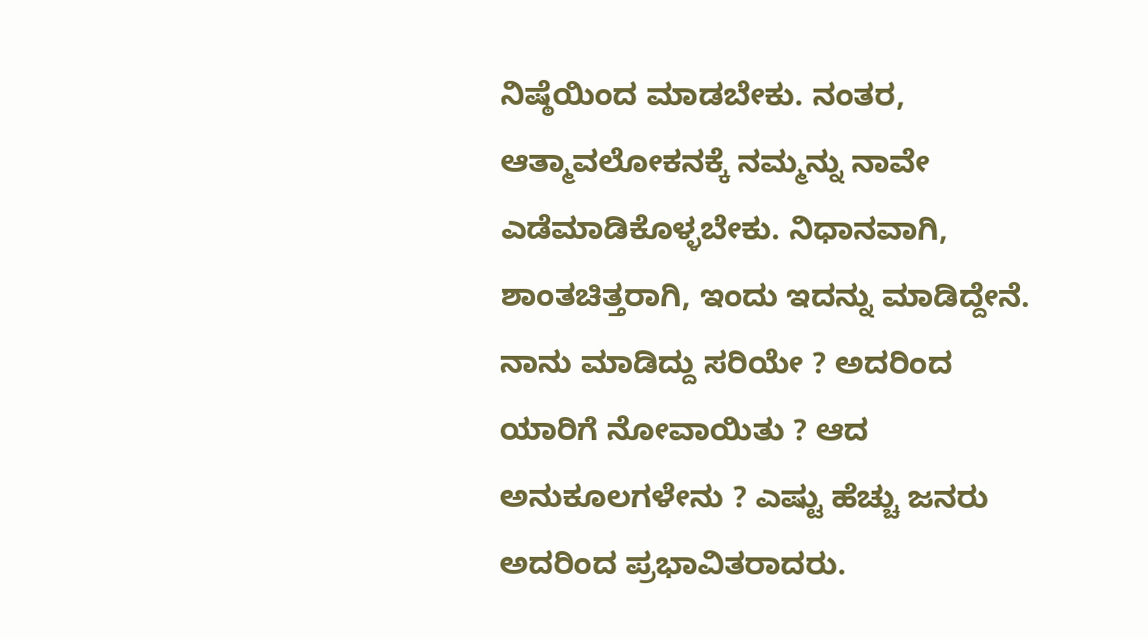ನಿಷ್ಠೆಯಿಂದ ಮಾಡಬೇಕು. ನಂತರ, ಆತ್ಮಾವಲೋಕನಕ್ಕೆ ನಮ್ಮನ್ನು ನಾವೇ ಎಡೆಮಾಡಿಕೊಳ್ಳಬೇಕು. ನಿಧಾನವಾಗಿ, ಶಾಂತಚಿತ್ತರಾಗಿ, ಇಂದು ಇದನ್ನು ಮಾಡಿದ್ದೇನೆ. ನಾನು ಮಾಡಿದ್ದು ಸರಿಯೇ ? ಅದರಿಂದ ಯಾರಿಗೆ ನೋವಾಯಿತು ? ಆದ ಅನುಕೂಲಗಳೇನು ? ಎಷ್ಟು ಹೆಚ್ಚು ಜನರು ಅದರಿಂದ ಪ್ರಭಾವಿತರಾದರು.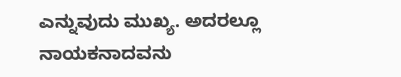ಎನ್ನುವುದು ಮುಖ್ಯ. ಅದರಲ್ಲೂ ನಾಯಕನಾದವನು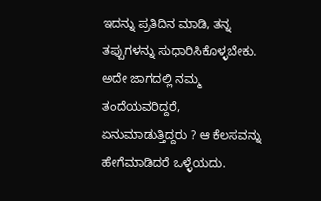ಇದನ್ನು ಪ್ರತಿದಿನ ಮಾಡಿ, ತನ್ನ ತಪ್ಪುಗಳನ್ನು ಸುಧಾರಿಸಿಕೊಳ್ಳಬೇಕು. ಅದೇ ಜಾಗದಲ್ಲಿ ನಮ್ಮ ತಂದೆಯವರಿದ್ದರೆ, ಏನುಮಾಡುತ್ತಿದ್ದರು ? ಆ ಕೆಲಸವನ್ನು ಹೇಗೆಮಾಡಿದರೆ ಒಳ್ಳೆಯದು.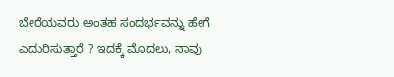ಬೇರೆಯವರು ಅಂತಹ ಸಂದರ್ಭವನ್ನು ಹೇಗೆ ಎದುರಿಸುತ್ತಾರೆ ? ಇದಕ್ಕೆ ಮೊದಲು, ನಾವು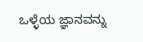ಒಳ್ಳೆಯ ಜ್ಞಾನವನ್ನು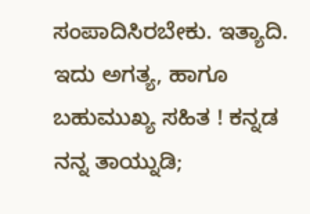ಸಂಪಾದಿಸಿರಬೇಕು. ಇತ್ಯಾದಿ. ಇದು ಅಗತ್ಯ, ಹಾಗೂ ಬಹುಮುಖ್ಯ ಸಹಿತ ! ಕನ್ನಡ ನನ್ನ ತಾಯ್ನುಡಿ;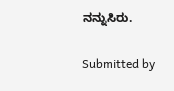ನನ್ನುಸಿರು.

Submitted by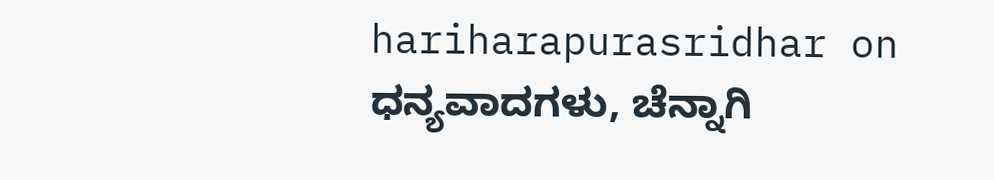hariharapurasridhar on
ಧನ್ಯವಾದಗಳು, ಚೆನ್ನಾಗಿ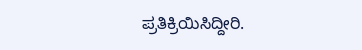ಪ್ರತಿಕ್ರಿಯಿಸಿದ್ದೀರಿ.